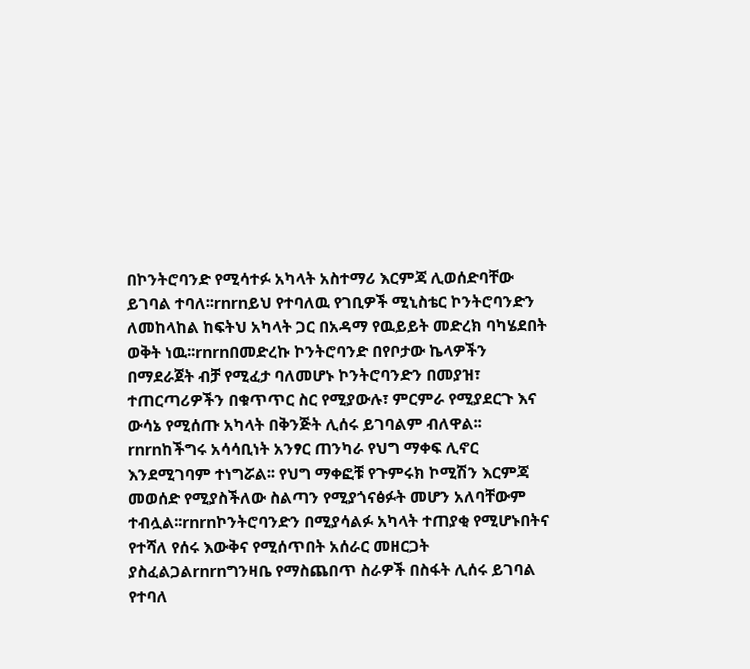በኮንትሮባንድ የሚሳተፉ አካላት አስተማሪ እርምጃ ሊወሰድባቸው ይገባል ተባለ፡፡rnrnይህ የተባለዉ የገቢዎች ሚኒስቴር ኮንትሮባንድን ለመከላከል ከፍትህ አካላት ጋር በአዳማ የዉይይት መድረክ ባካሄደበት ወቅት ነዉ፡፡rnrnበመድረኩ ኮንትሮባንድ በየቦታው ኬላዎችን በማደራጀት ብቻ የሚፈታ ባለመሆኑ ኮንትሮባንድን በመያዝ፣ ተጠርጣሪዎችን በቁጥጥር ስር የሚያውሉ፣ ምርምራ የሚያደርጉ እና ውሳኔ የሚሰጡ አካላት በቅንጅት ሊሰሩ ይገባልም ብለዋል፡፡rnrnከችግሩ አሳሳቢነት አንፃር ጠንካራ የህግ ማቀፍ ሊኖር እንደሚገባም ተነግሯል፡፡ የህግ ማቀፎቹ የጉምሩክ ኮሚሽን እርምጃ መወሰድ የሚያስችለው ስልጣን የሚያጎናፅፉት መሆን አለባቸውም ተብሏል፡፡rnrnኮንትሮባንድን በሚያሳልፉ አካላት ተጠያቂ የሚሆኑበትና የተሻለ የሰሩ እውቅና የሚሰጥበት አሰራር መዘርጋት ያስፈልጋልrnrnግንዛቤ የማስጨበጥ ስራዎች በስፋት ሊሰሩ ይገባል የተባለ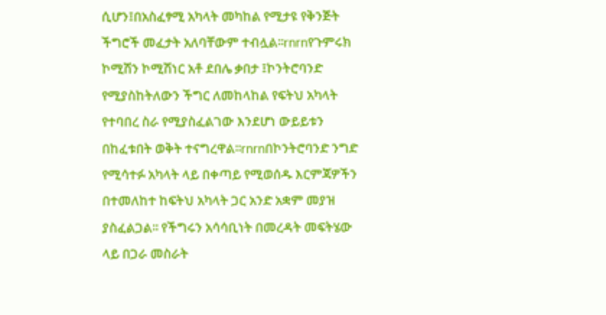ሲሆን፤በአስፈፃሚ አካላት መካከል የሚታዩ የቅንጅት ችግሮች መፈታት አለባቸውም ተብሏል፡፡rnrnየጉምሩክ ኮሚሽን ኮሚሽነር አቶ ደበሌ ቃበታ ፤ኮንትሮባንድ የሚያስከትለውን ችግር ለመከላከል የፍትህ አካላት የተባበረ ስራ የሚያስፈልገው እንደሆነ ውይይቱን በከፈቱበት ወቅት ተናግረዋል፡፡rnrnበኮንትሮባንድ ንግድ የሚሳተፉ አካላት ላይ በቀጣይ የሚወሰዱ እርምጃዎችን በተመለከተ ከፍትህ አካላት ጋር አንድ አቋም መያዝ ያስፈልጋል፡፡ የችግሩን አሳሳቢነት በመረዳት መፍትሄው ላይ በጋራ መስራት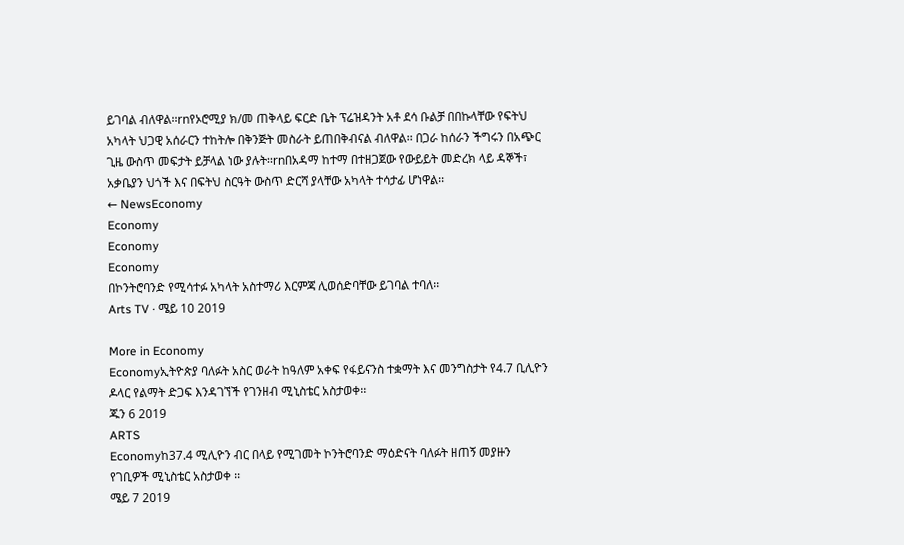ይገባል ብለዋል፡፡rnየኦሮሚያ ክ/መ ጠቅላይ ፍርድ ቤት ፕሬዝዳንት አቶ ደሳ ቡልቻ በበኩላቸው የፍትህ አካላት ህጋዊ አሰራርን ተከትሎ በቅንጅት መስራት ይጠበቅብናል ብለዋል፡፡ በጋራ ከሰራን ችግሩን በአጭር ጊዜ ውስጥ መፍታት ይቻላል ነው ያሉት፡፡rnበአዳማ ከተማ በተዘጋጀው የውይይት መድረክ ላይ ዳኞች፣ አቃቤያን ህጎች እና በፍትህ ስርዓት ውስጥ ድርሻ ያላቸው አካላት ተሳታፊ ሆነዋል፡፡
← NewsEconomy
Economy
Economy
Economy
በኮንትሮባንድ የሚሳተፉ አካላት አስተማሪ እርምጃ ሊወሰድባቸው ይገባል ተባለ፡፡
Arts TV · ሜይ 10 2019

More in Economy
Economyኢትዮጵያ ባለፉት አስር ወራት ከዓለም አቀፍ የፋይናንስ ተቋማት እና መንግስታት የ4.7 ቢሊዮን ዶላር የልማት ድጋፍ እንዳገኘች የገንዘብ ሚኒስቴር አስታወቀ፡፡
ጁን 6 2019
ARTS
Economyከ37.4 ሚሊዮን ብር በላይ የሚገመት ኮንትሮባንድ ማዕድናት ባለፉት ዘጠኝ መያዙን የገቢዎች ሚኒስቴር አስታወቀ ፡፡
ሜይ 7 2019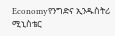Economyየንግድና ኢንዱስትሪ ሚኒስቴር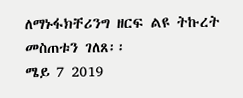ለማኑፋክቸሪንግ ዘርፍ ልዩ ትኩረት መስጠቱን ገለጸ፡፡
ሜይ 7 2019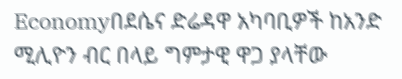Economyበደሴና ድሬዳዋ አካባቢዎች ከአንድ ሚሊዮን ብር በላይ ግምታዊ ዋጋ ያላቸው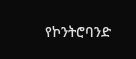የኮንትሮባንድ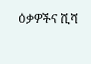ዕቃዎችና ሺሻ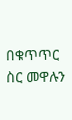በቁጥጥር ስር መዋሉን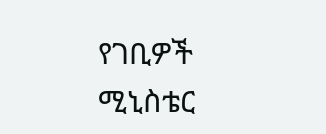የገቢዎች ሚኒስቴር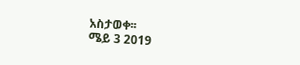አስታወቀ፡፡
ሜይ 3 2019